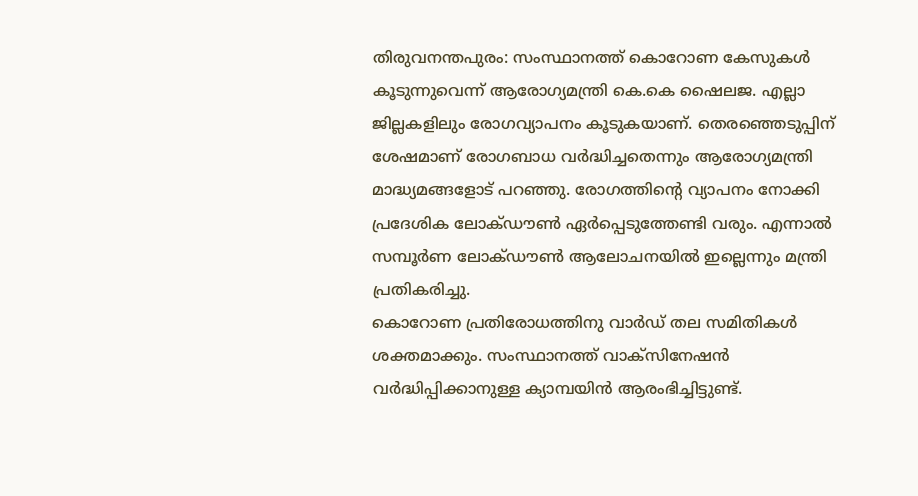തിരുവനന്തപുരം: സംസ്ഥാനത്ത് കൊറോണ കേസുകൾ കൂടുന്നുവെന്ന് ആരോഗ്യമന്ത്രി കെ.കെ ഷൈലജ. എല്ലാ ജില്ലകളിലും രോഗവ്യാപനം കൂടുകയാണ്. തെരഞ്ഞെടുപ്പിന് ശേഷമാണ് രോഗബാധ വർദ്ധിച്ചതെന്നും ആരോഗ്യമന്ത്രി മാദ്ധ്യമങ്ങളോട് പറഞ്ഞു. രോഗത്തിന്റെ വ്യാപനം നോക്കി പ്രദേശിക ലോക്ഡൗൺ ഏർപ്പെടുത്തേണ്ടി വരും. എന്നാൽ സമ്പൂർണ ലോക്ഡൗൺ ആലോചനയിൽ ഇല്ലെന്നും മന്ത്രി പ്രതികരിച്ചു.
കൊറോണ പ്രതിരോധത്തിനു വാർഡ് തല സമിതികൾ ശക്തമാക്കും. സംസ്ഥാനത്ത് വാക്സിനേഷൻ വർദ്ധിപ്പിക്കാനുള്ള ക്യാമ്പയിൻ ആരംഭിച്ചിട്ടുണ്ട്.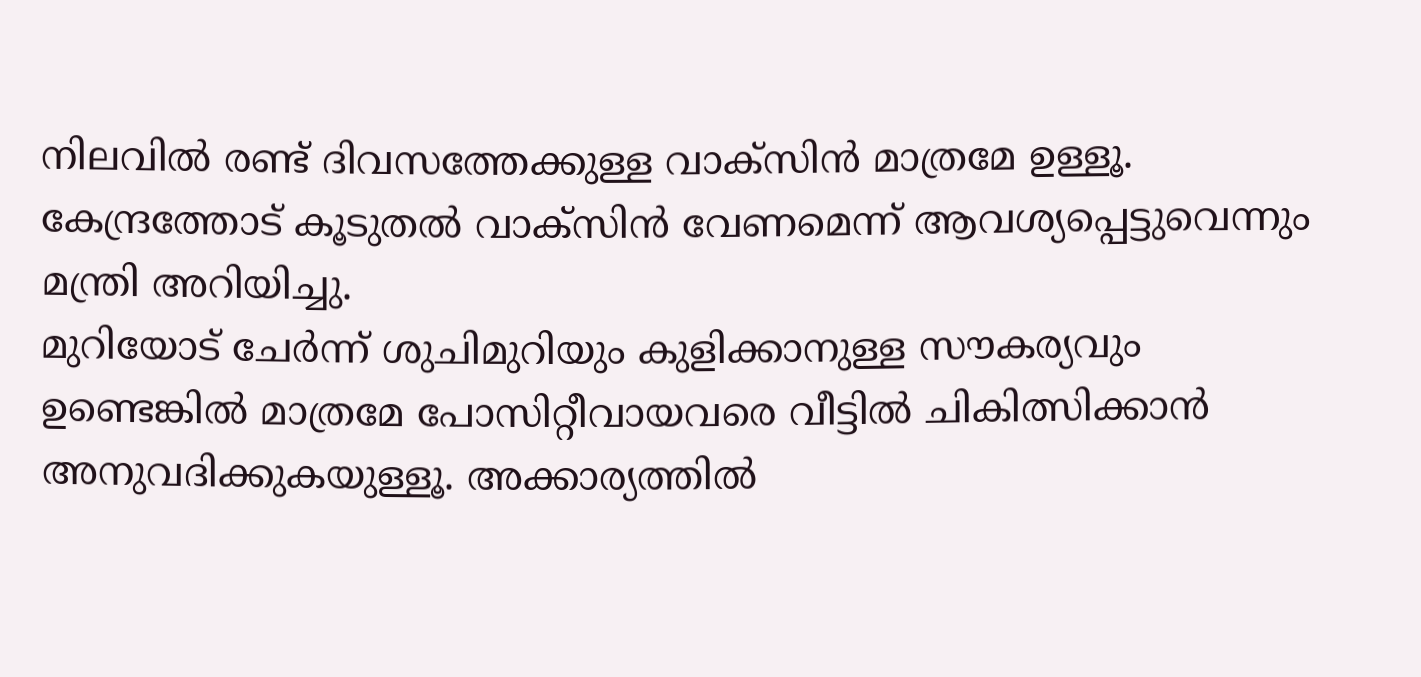നിലവിൽ രണ്ട് ദിവസത്തേക്കുള്ള വാക്സിൻ മാത്രമേ ഉള്ളൂ. കേന്ദ്രത്തോട് കൂടുതൽ വാക്സിൻ വേണമെന്ന് ആവശ്യപ്പെട്ടുവെന്നും മന്ത്രി അറിയിച്ചു.
മുറിയോട് ചേർന്ന് ശുചിമുറിയും കുളിക്കാനുള്ള സൗകര്യവും ഉണ്ടെങ്കിൽ മാത്രമേ പോസിറ്റീവായവരെ വീട്ടിൽ ചികിത്സിക്കാൻ അനുവദിക്കുകയുള്ളൂ. അക്കാര്യത്തിൽ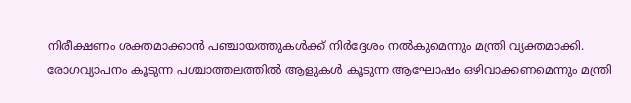നിരീക്ഷണം ശക്തമാക്കാൻ പഞ്ചായത്തുകൾക്ക് നിർദ്ദേശം നൽകുമെന്നും മന്ത്രി വ്യക്തമാക്കി.
രോഗവ്യാപനം കൂടുന്ന പശ്ചാത്തലത്തിൽ ആളുകൾ കൂടുന്ന ആഘോഷം ഒഴിവാക്കണമെന്നും മന്ത്രി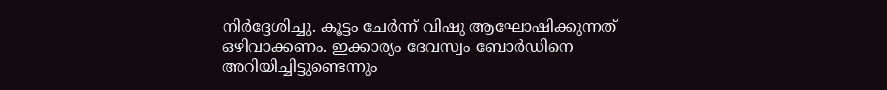നിർദ്ദേശിച്ചു. കൂട്ടം ചേർന്ന് വിഷു ആഘോഷിക്കുന്നത് ഒഴിവാക്കണം. ഇക്കാര്യം ദേവസ്വം ബോർഡിനെ അറിയിച്ചിട്ടുണ്ടെന്നും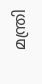മന്ത്രി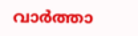വാർത്താ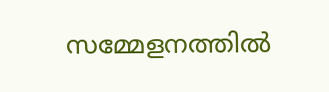സമ്മേളനത്തിൽ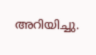അറിയിച്ചു.